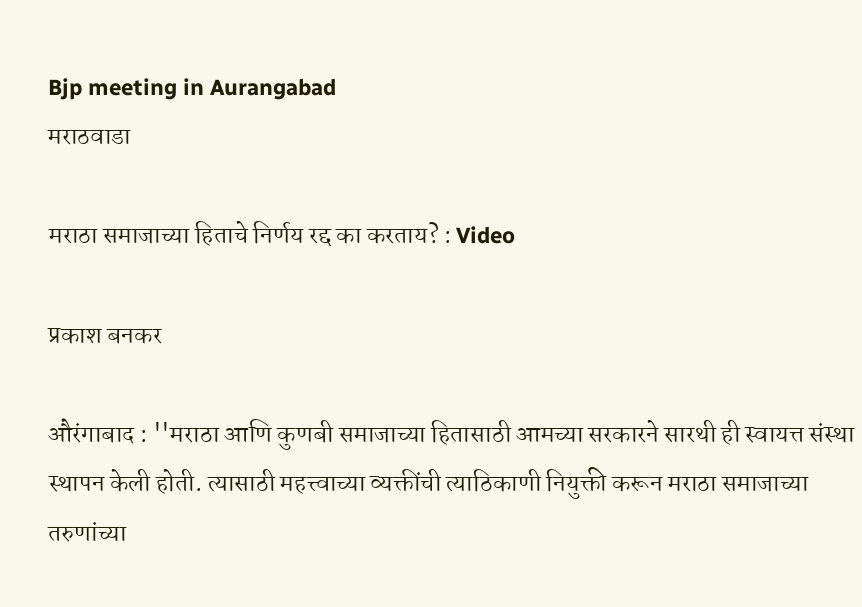Bjp meeting in Aurangabad
मराठवाडा

मराठा समाजाच्या हिताचे निर्णय रद्द का करताय? : Video

प्रकाश बनकर

औरंगाबाद : ''मराठा आणि कुणबी समाजाच्या हितासाठी आमच्या सरकारने सारथी ही स्वायत्त संस्था स्थापन केली होती. त्यासाठी महत्त्वाच्या व्यक्तींची त्याठिकाणी नियुक्ती करून मराठा समाजाच्या तरुणांच्या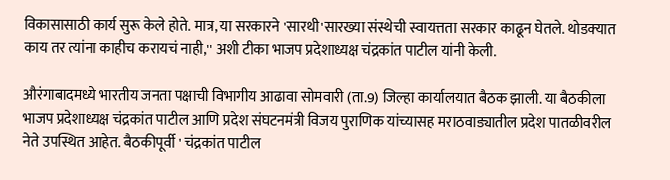विकासासाठी कार्य सुरू केले होते. मात्र, या सरकारने 'सारथी'सारख्या संस्थेची स्वायत्तता सरकार काढून घेतले. थोडक्‍यात काय तर त्यांना काहीच करायचं नाही,'' अशी टीका भाजप प्रदेशाध्यक्ष चंद्रकांत पाटील यांनी केली.

औरंगाबादमध्ये भारतीय जनता पक्षाची विभागीय आढावा सोमवारी (ता.9) जिल्हा कार्यालयात बैठक झाली. या बैठकीला भाजप प्रदेशाध्यक्ष चंद्रकांत पाटील आणि प्रदेश संघटनमंत्री विजय पुराणिक यांच्यासह मराठवाड्यातील प्रदेश पातळीवरील नेते उपस्थित आहेत. बैठकीपूर्वी ' चंद्रकांत पाटील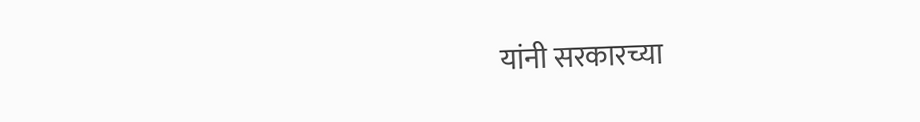यांनी सरकारच्या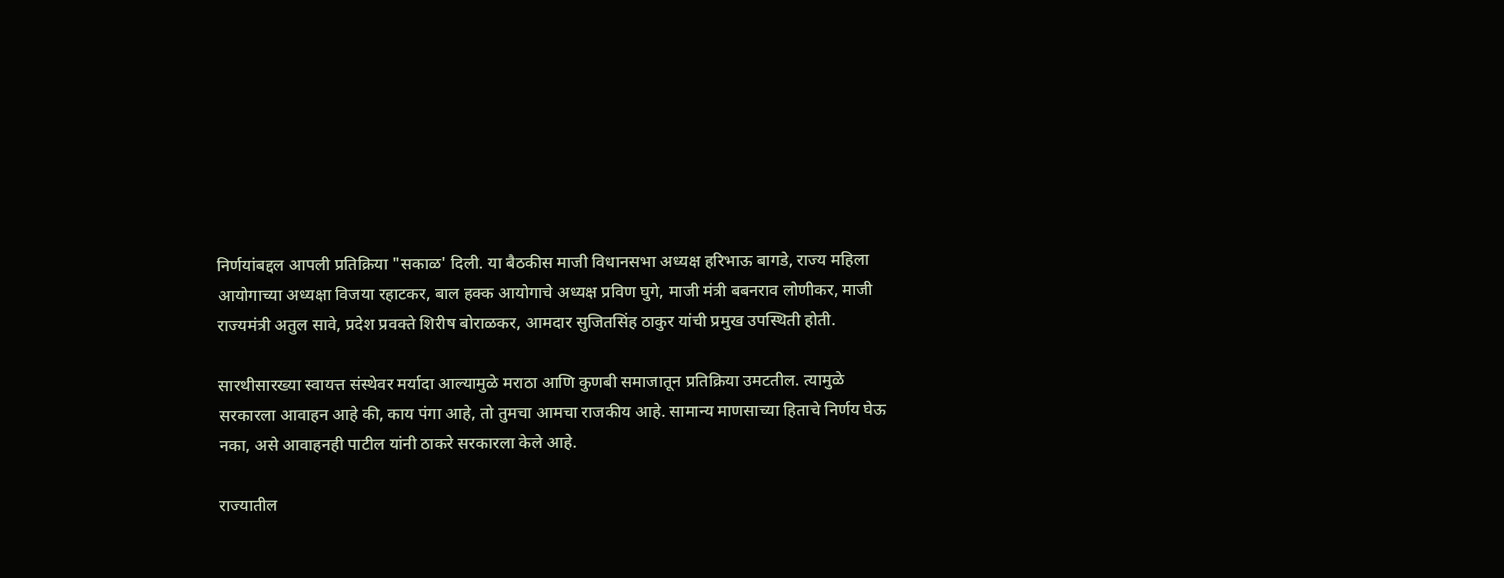निर्णयांबद्दल आपली प्रतिक्रिया "सकाळ' दिली. या बैठकीस माजी विधानसभा अध्यक्ष हरिभाऊ बागडे, राज्य महिला आयोगाच्या अध्यक्षा विजया रहाटकर, बाल हक्‍क आयोगाचे अध्यक्ष प्रविण घुगे, माजी मंत्री बबनराव लोणीकर, माजी राज्यमंत्री अतुल सावे, प्रदेश प्रवक्‍ते शिरीष बोराळकर, आमदार सुजितसिंह ठाकुर यांची प्रमुख उपस्थिती होती.

सारथीसारख्या स्वायत्त संस्थेवर मर्यादा आल्यामुळे मराठा आणि कुणबी समाजातून प्रतिक्रिया उमटतील. त्यामुळे सरकारला आवाहन आहे की, काय पंगा आहे, तो तुमचा आमचा राजकीय आहे. सामान्य माणसाच्या हिताचे निर्णय घेऊ नका, असे आवाहनही पाटील यांनी ठाकरे सरकारला केले आहे.

राज्यातील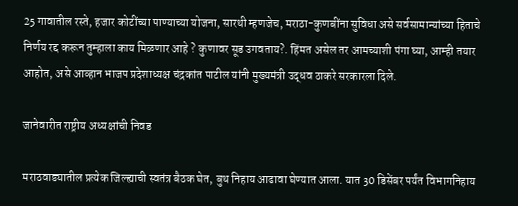25 गावातील रस्ते, हजार कोटींच्या पाण्याच्या योजना, सारथी म्हणजेच, मराठा-कुणबींना सुविधा असे सर्वसामान्यांच्या हिताचे निर्णय रद्द करून तुम्हाला काय मिळणार आहे ? कुणावर सूड उगवताय?. हिंमत असेल तर आमच्याशी पंगा घ्या, आम्ही तयार आहोत, असे आव्हान भाजप प्रदेशाध्यक्ष चंद्रकांत पाटील यांनी मुख्यमंत्री उद्धव ठाकरे सरकारला दिले.

जानेवारीत राष्ट्रीय अध्यक्षांची निवड

मराठवाड्यातील प्रत्येक जिल्ह्याची स्वतंत्र बैठक घेत, बुथ निहाय आढावा घेण्यात आला. यात 30 डिसेंबर पर्यंत विभागनिहाय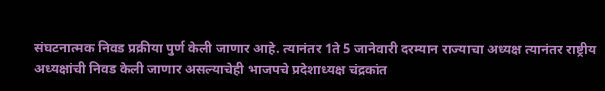संघटनात्मक निवड प्रक्रीया पुर्ण केली जाणार आहे. त्यानंतर 1ते 5 जानेवारी दरम्यान राज्याचा अध्यक्ष त्यानंतर राष्ट्रीय अध्यक्षांची निवड केली जाणार असल्याचेही भाजपचे प्रदेशाध्यक्ष चंद्रकांत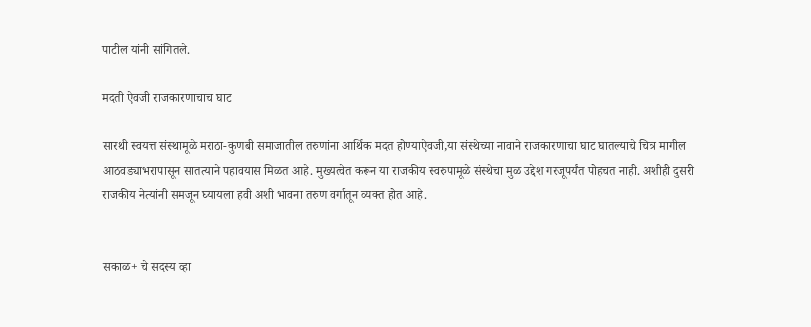पाटील यांनी सांगितले.

मदती ऐवजी राजकारणाचाच घाट

सारथी स्वयत्त संस्थामूळे मराठा-कुणबी समाजातील तरुणांना आर्थिक मदत होण्याऐवजी,या संस्थेच्या नावाने राजकारणाचा घाट घातल्याचे चित्र मागील आठवड्याभरापासून सातत्याने पहावयास मिळत आहे. मुख्यत्वेत करून या राजकीय स्वरुपामूळे संस्थेचा मुळ उद्देश गरजूपर्यंत पोहचत नाही. अशीही दुसरी राजकीय नेत्यांनी समजून घ्यायला हवी अशी भावना तरुण वर्गातून व्यक्‍त होत आहे.


सकाळ+ चे सदस्य व्हा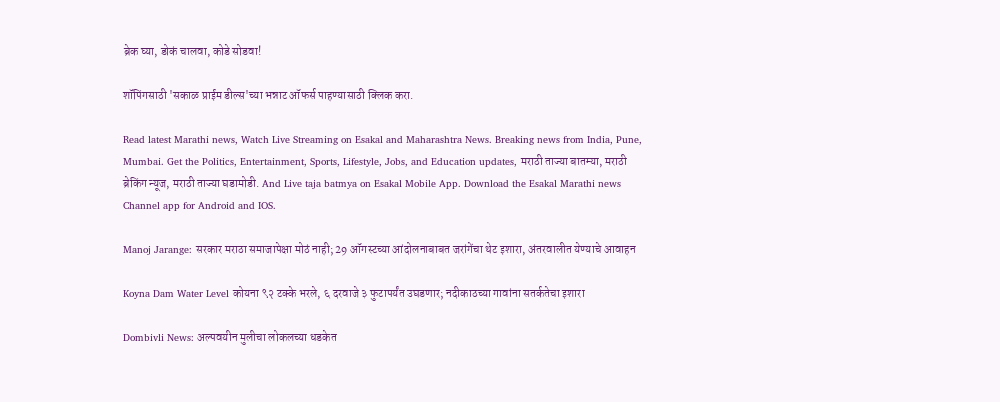ब्रेक घ्या, डोकं चालवा, कोडे सोडवा!

शॉपिंगसाठी 'सकाळ प्राईम डील्स'च्या भन्नाट ऑफर्स पाहण्यासाठी क्लिक करा.

Read latest Marathi news, Watch Live Streaming on Esakal and Maharashtra News. Breaking news from India, Pune, Mumbai. Get the Politics, Entertainment, Sports, Lifestyle, Jobs, and Education updates, मराठी ताज्या बातम्या, मराठी ब्रेकिंग न्यूज, मराठी ताज्या घडामोडी. And Live taja batmya on Esakal Mobile App. Download the Esakal Marathi news Channel app for Android and IOS.

Manoj Jarange: सरकार मराठा समाजापेक्षा मोठं नाही; 29 ऑगस्टच्या आंदोलनाबाबत जरांगेंचा थेट इशारा, अंतरवालीत येण्याचे आवाहन

Koyna Dam Water Level कोयना ९२ टक्के भरले, ६ दरवाजे ३ फुटापर्यंत उघडणार; नदीकाठच्या गावांना सतर्कतेचा इशारा

Dombivli News: अल्पवयीन मुलीचा लोकलच्या धडकेत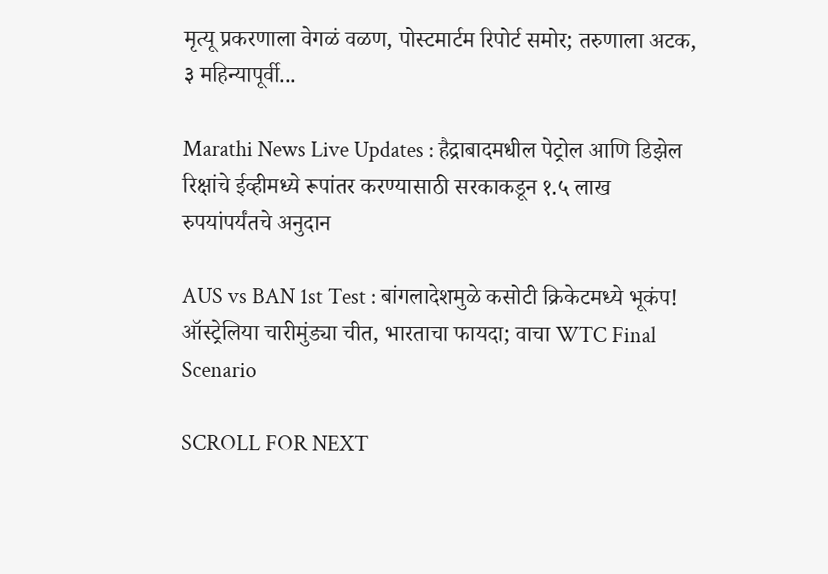मृत्यू प्रकरणाला वेगळं वळण, पोस्टमार्टम रिपोर्ट समोर; तरुणाला अटक, ३ महिन्यापूर्वी...

Marathi News Live Updates : हैद्राबादमधील पेट्रोल आणि डिझेल रिक्षांचे ईव्हीमध्ये रूपांतर करण्यासाठी सरकाकडून १.५ लाख रुपयांपर्यंतचे अनुदान

AUS vs BAN 1st Test : बांगलादेशमुळे कसोटी क्रिकेटमध्ये भूकंप! ऑस्ट्रेलिया चारीमुंड्या चीत, भारताचा फायदा; वाचा WTC Final Scenario

SCROLL FOR NEXT